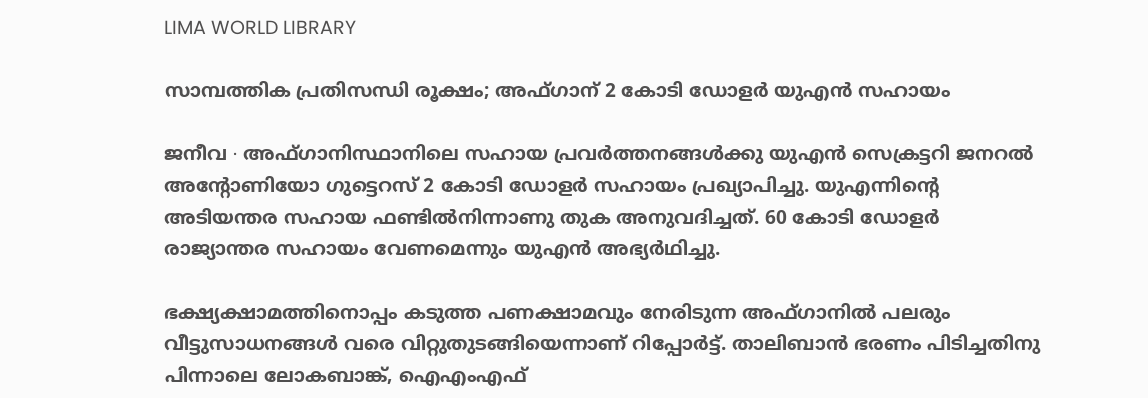LIMA WORLD LIBRARY

സാമ്പത്തിക പ്രതിസന്ധി രൂക്ഷം; അഫ്ഗാന് 2 കോടി ഡോളർ യുഎൻ സഹായം

ജനീവ ∙ അഫ്ഗാനിസ്ഥാനിലെ സഹായ പ്രവർത്തനങ്ങൾക്കു യുഎൻ സെക്രട്ടറി ജനറൽ അന്റോണിയോ ഗുട്ടെറസ് 2 കോടി ഡോളർ സഹായം പ്രഖ്യാപിച്ചു. യുഎന്നിന്റെ അടിയന്തര സഹായ ഫണ്ടിൽനിന്നാണു തുക അനുവദിച്ചത്. 60 കോടി ഡോളർ രാജ്യാന്തര സഹായം വേണമെന്നും യുഎൻ അഭ്യർഥിച്ചു.

ഭക്ഷ്യക്ഷാമത്തിനൊപ്പം കടുത്ത പണക്ഷാമവും നേരിടുന്ന അഫ്ഗാനി‍ൽ പലരും വീട്ടുസാധനങ്ങൾ വരെ വിറ്റുതുടങ്ങിയെന്നാണ് റിപ്പോർട്ട്. താലിബാൻ ഭരണം പിടിച്ചതിനു പിന്നാലെ ലോകബാങ്ക്, ഐഎംഎഫ്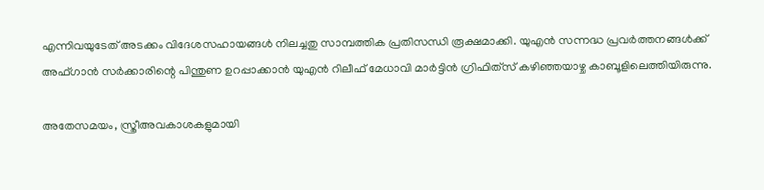എന്നിവയുടേത് അടക്കം വിദേശസഹായങ്ങൾ നിലച്ചതു സാമ്പത്തിക പ്രതിസന്ധി രൂക്ഷമാക്കി. യുഎൻ സന്നദ്ധ പ്രവർത്തനങ്ങൾക്ക് അഫ്ഗാൻ സർക്കാരിന്റെ പിന്തുണ ഉറപ്പാക്കാൻ യുഎൻ റിലീഫ് മേധാവി മാർട്ടിൻ ഗ്രിഫിത്‌സ് കഴിഞ്ഞയാഴ്ച കാബൂളിലെത്തിയിരുന്നു.

അതേസമയം, സ്ത്രീഅവകാശകളുമായി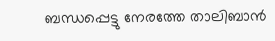ബന്ധപ്പെട്ടു നേരത്തേ താലിബാൻ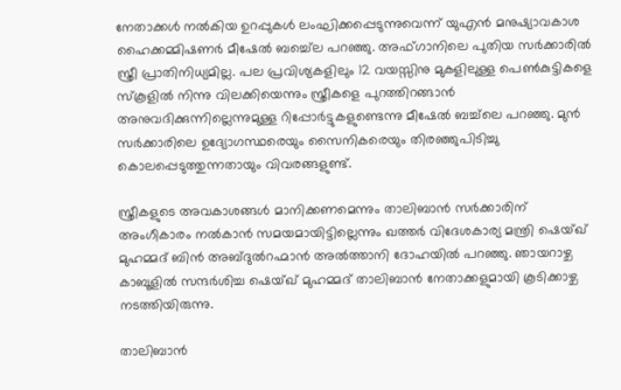നേതാക്കൾ നൽകിയ ഉറപ്പുകൾ ലംഘിക്കപ്പെടുന്നുവെന്ന് യുഎൻ മനുഷ്യാവകാശ ഹൈക്കമ്മിഷണർ മീഷേൽ ബച്ച്ലെ പറഞ്ഞു. അഫ്ഗാനിലെ പുതിയ സർക്കാരിൽ സ്ത്രീ പ്രാതിനിധ്യമില്ല. പല പ്രവിശ്യകളിലും 12 വയസ്സിനു മുകളിലുള്ള പെൺകുട്ടികളെ സ്കൂളിൽ നിന്നു വിലക്കിയെന്നും സ്ത്രീകളെ പുറത്തിറങ്ങാൻ അനുവദിക്കുന്നില്ലെന്നുമുള്ള റിപ്പോർട്ടുകളുണ്ടെന്നു മീഷേൽ ബച്ച്‌ലെ പറഞ്ഞു. മുൻ സർക്കാരിലെ ഉദ്യോഗസ്ഥരെയും സൈനികരെയും തിരഞ്ഞുപിടിച്ചു കൊലപ്പെടുത്തുന്നതായും വിവരങ്ങളുണ്ട്.

സ്ത്രീകളുടെ അവകാശങ്ങൾ മാനിക്കണമെന്നും താലിബാൻ സർക്കാരിന് അംഗീകാരം നൽകാൻ സമയമായിട്ടില്ലെന്നും ഖത്തർ വിദേശകാര്യ മന്ത്രി ഷെയ്ഖ് മുഹമ്മദ് ബിൻ അബ്ദുൽറഹ്മാൻ അൽത്താനി ദോഹയിൽ പറഞ്ഞു. ഞായറാഴ്ച കാബൂളിൽ സന്ദർശിച്ച ഷെയ്ഖ് മുഹമ്മദ് താലിബാൻ നേതാക്കളുമായി കൂടിക്കാഴ്ച നടത്തിയിരുന്നു.

താലിബാൻ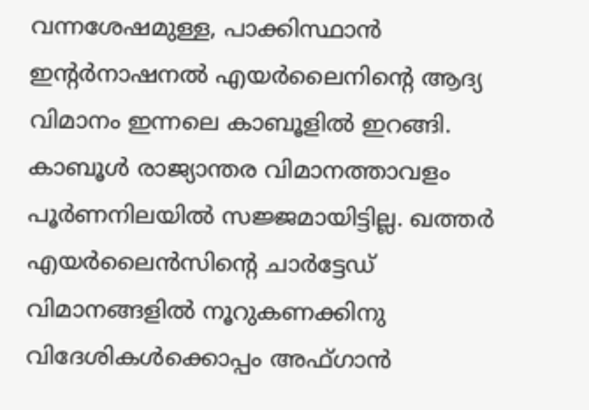വന്നശേഷമുള്ള, പാക്കിസ്ഥാൻ ഇന്റർനാഷനൽ എയർലൈനിന്റെ ആദ്യ വിമാനം ഇന്നലെ കാബൂളിൽ ഇറങ്ങി. കാബൂൾ രാജ്യാന്തര വിമാനത്താവളം പൂർണനിലയിൽ സജ്ജമായിട്ടില്ല. ഖത്തർ എയർലൈൻസിന്റെ ചാർട്ടേഡ് വിമാനങ്ങളിൽ നൂറുകണക്കിനു വിദേശികൾക്കൊപ്പം അഫ്ഗാൻ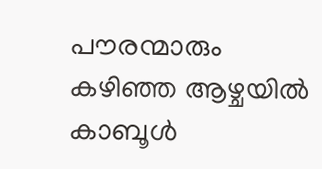പൗരന്മാരും കഴിഞ്ഞ ആഴ്ചയിൽ കാബൂൾ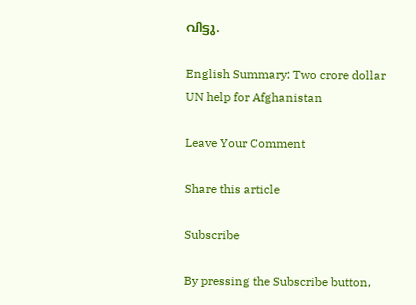വിട്ടു.

English Summary: Two crore dollar UN help for Afghanistan

Leave Your Comment

Share this article

Subscribe

By pressing the Subscribe button,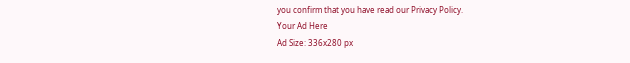you confirm that you have read our Privacy Policy.
Your Ad Here
Ad Size: 336x280 px